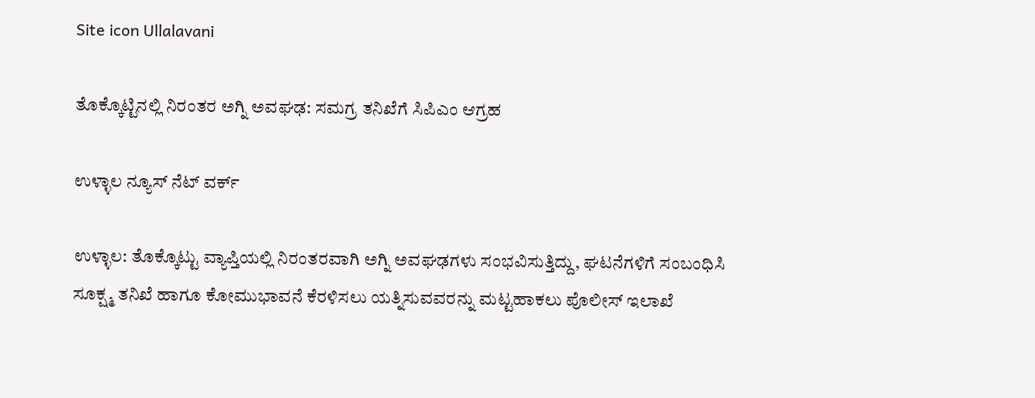Site icon Ullalavani

ತೊಕ್ಕೊಟ್ಟಿನಲ್ಲಿ ನಿರಂತರ ಅಗ್ನಿ ಅವಘಢ: ಸಮಗ್ರ ತನಿಖೆಗೆ ಸಿಪಿಎಂ ಆಗ್ರಹ

ಉಳ್ಳಾಲ ನ್ಯೂಸ್ ನೆಟ್ ವರ್ಕ್

ಉಳ್ಳಾಲ: ತೊಕ್ಕೊಟ್ಟು ವ್ಯಾಪ್ತಿಯಲ್ಲಿ ನಿರಂತರವಾಗಿ ಅಗ್ನಿ ಅವಘಢಗಳು ಸಂಭವಿಸುತ್ತಿದ್ದು, ಘಟನೆಗಳಿಗೆ ಸಂಬಂಧಿಸಿ ಸೂಕ್ಷ್ಮ ತನಿಖೆ ಹಾಗೂ ಕೋಮುಭಾವನೆ ಕೆರಳಿಸಲು ಯತ್ನಿಸುವವರನ್ನು ಮಟ್ಟಹಾಕಲು ಪೊಲೀಸ್ ಇಲಾಖೆ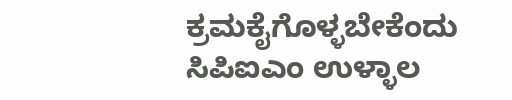ಕ್ರಮಕೈಗೊಳ್ಳಬೇಕೆಂದು ಸಿಪಿಐಎಂ ಉಳ್ಳಾಲ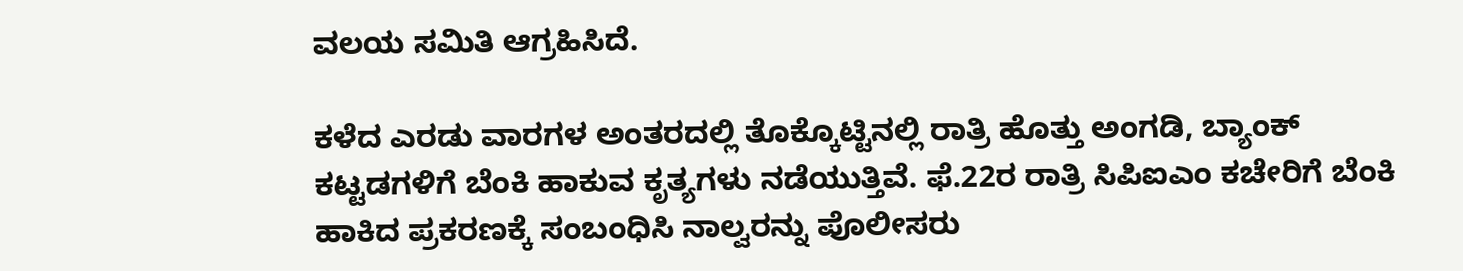ವಲಯ ಸಮಿತಿ ಆಗ್ರಹಿಸಿದೆ.

ಕಳೆದ ಎರಡು ವಾರಗಳ ಅಂತರದಲ್ಲಿ ತೊಕ್ಕೊಟ್ಟಿನಲ್ಲಿ ರಾತ್ರಿ ಹೊತ್ತು ಅಂಗಡಿ, ಬ್ಯಾಂಕ್ ಕಟ್ಟಡಗಳಿಗೆ ಬೆಂಕಿ ಹಾಕುವ ಕೃತ್ಯಗಳು ನಡೆಯುತ್ತಿವೆ. ಫೆ.22ರ ರಾತ್ರಿ ಸಿಪಿಐಎಂ ಕಚೇರಿಗೆ ಬೆಂಕಿ ಹಾಕಿದ ಪ್ರಕರಣಕ್ಕೆ ಸಂಬಂಧಿಸಿ ನಾಲ್ವರನ್ನು ಪೊಲೀಸರು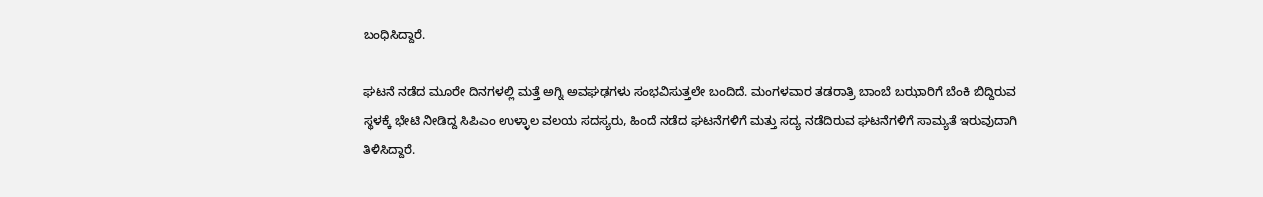ಬಂಧಿಸಿದ್ದಾರೆ.

ಘಟನೆ ನಡೆದ ಮೂರೇ ದಿನಗಳಲ್ಲಿ ಮತ್ತೆ ಅಗ್ನಿ ಅವಘಢಗಳು ಸಂಭವಿಸುತ್ತಲೇ ಬಂದಿದೆ. ಮಂಗಳವಾರ ತಡರಾತ್ರಿ ಬಾಂಬೆ ಬಝಾರಿಗೆ ಬೆಂಕಿ ಬಿದ್ದಿರುವ ಸ್ಥಳಕ್ಕೆ ಭೇಟಿ ನೀಡಿದ್ದ ಸಿಪಿಎಂ ಉಳ್ಳಾಲ ವಲಯ ಸದಸ್ಯರು, ಹಿಂದೆ ನಡೆದ ಘಟನೆಗಳಿಗೆ ಮತ್ತು ಸದ್ಯ ನಡೆದಿರುವ ಘಟನೆಗಳಿಗೆ ಸಾಮ್ಯತೆ ಇರುವುದಾಗಿ ತಿಳಿಸಿದ್ದಾರೆ.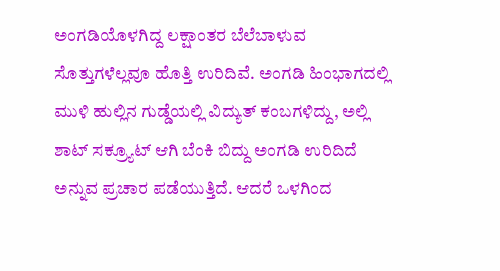ಅಂಗಡಿಯೊಳಗಿದ್ದ ಲಕ್ಷಾಂತರ ಬೆಲೆಬಾಳುವ ಸೊತ್ತುಗಳೆಲ್ಲವೂ ಹೊತ್ತಿ ಉರಿದಿವೆ. ಅಂಗಡಿ ಹಿಂಭಾಗದಲ್ಲಿ ಮುಳಿ ಹುಲ್ಲಿನ ಗುಡ್ಡೆಯಲ್ಲಿ ವಿದ್ಯುತ್ ಕಂಬಗಳಿದ್ದು, ಅಲ್ಲಿ ಶಾಟ್ ಸಕ್ರ್ಯೂಟ್ ಆಗಿ ಬೆಂಕಿ ಬಿದ್ದು ಅಂಗಡಿ ಉರಿದಿದೆ ಅನ್ನುವ ಪ್ರಚಾರ ಪಡೆಯುತ್ತಿದೆ. ಆದರೆ ಒಳಗಿಂದ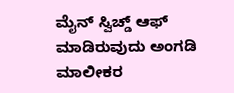ಮೈನ್ ಸ್ವಿಚ್ಡ್ ಆಫ್ ಮಾಡಿರುವುದು ಅಂಗಡಿ ಮಾಲೀಕರ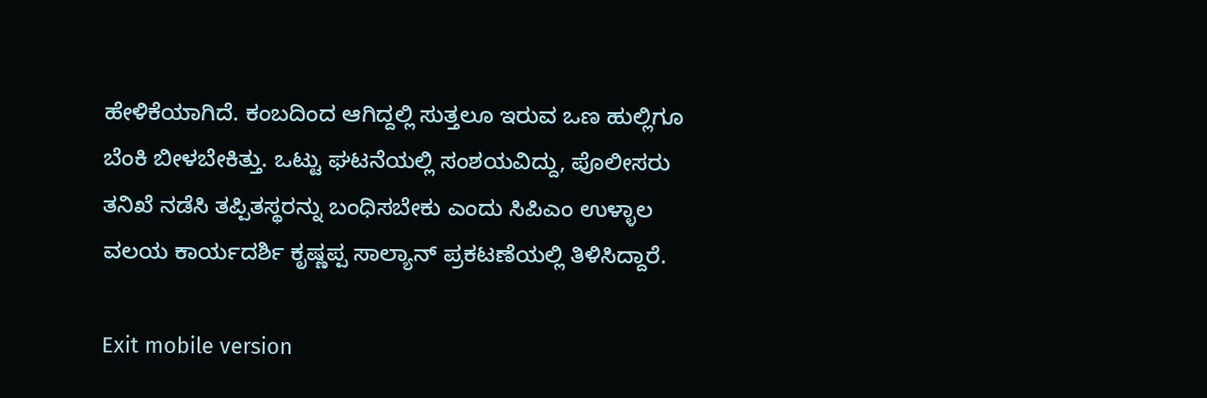ಹೇಳಿಕೆಯಾಗಿದೆ. ಕಂಬದಿಂದ ಆಗಿದ್ದಲ್ಲಿ ಸುತ್ತಲೂ ಇರುವ ಒಣ ಹುಲ್ಲಿಗೂ ಬೆಂಕಿ ಬೀಳಬೇಕಿತ್ತು. ಒಟ್ಟು ಘಟನೆಯಲ್ಲಿ ಸಂಶಯವಿದ್ದು, ಪೊಲೀಸರು ತನಿಖೆ ನಡೆಸಿ ತಪ್ಪಿತಸ್ಥರನ್ನು ಬಂಧಿಸಬೇಕು ಎಂದು ಸಿಪಿಎಂ ಉಳ್ಳಾಲ ವಲಯ ಕಾರ್ಯದರ್ಶಿ ಕೃಷ್ಣಪ್ಪ ಸಾಲ್ಯಾನ್ ಪ್ರಕಟಣೆಯಲ್ಲಿ ತಿಳಿಸಿದ್ದಾರೆ.

Exit mobile version